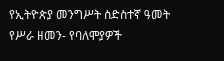የኢትዮጵያ መንግሥት ስድስተኛ ዓመት የሥራ ዘመን- የባለሞያዎች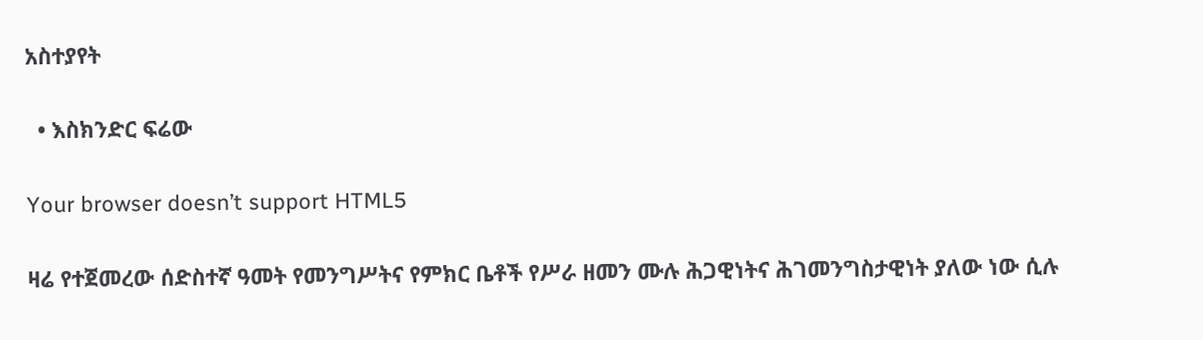አስተያየት

  • እስክንድር ፍሬው

Your browser doesn’t support HTML5

ዛሬ የተጀመረው ሰድስተኛ ዓመት የመንግሥትና የምክር ቤቶች የሥራ ዘመን ሙሉ ሕጋዊነትና ሕገመንግስታዊነት ያለው ነው ሲሉ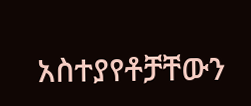አስተያየቶቻቸውን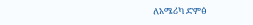ለአሜሪካ ድምፅ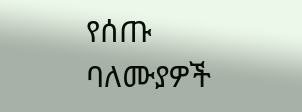የሰጡ ባለሙያዎች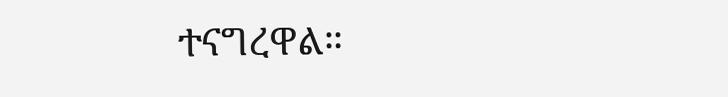ተናግረዋል።